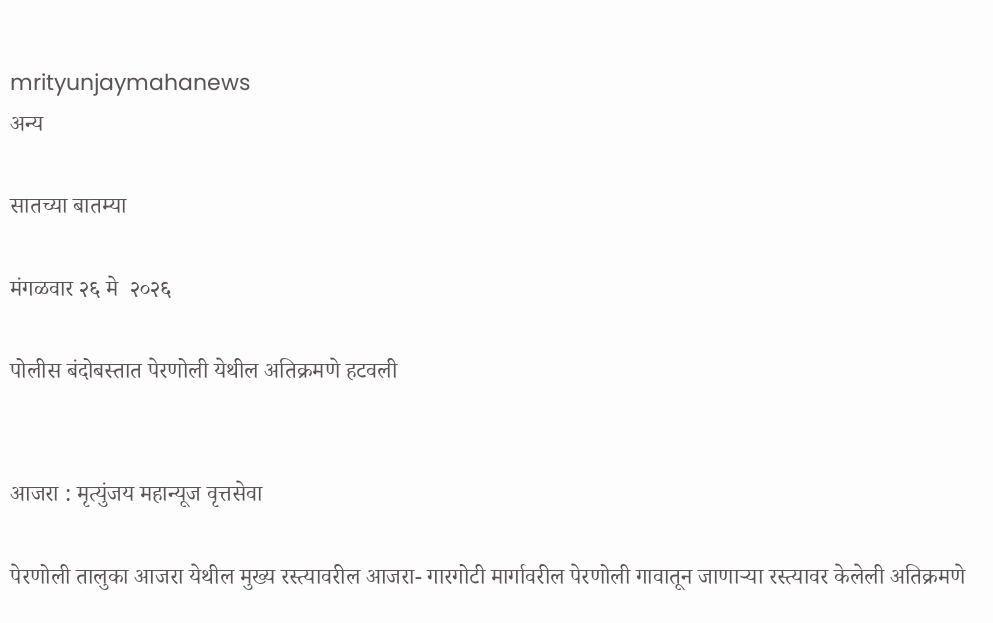mrityunjaymahanews
अन्य

सातच्या बातम्या

मंगळवार २६ मे  २०२६

पोलीस बंदोबस्तात पेरणोली येथील अतिक्रमणे हटवली


आजरा : मृत्युंजय महान्यूज वृत्तसेवा

पेरणोली तालुका आजरा येथील मुख्य रस्त्यावरील आजरा- गारगोटी मार्गावरील पेरणोली गावातून जाणाऱ्या रस्त्यावर केलेली अतिक्रमणे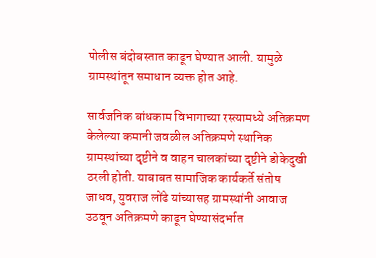पोलीस बंदोबस्तात काढून घेण्यात आली. यामुळे ग्रामस्थांतून समाधान व्यक्त होत आहे.

सार्वजनिक बांधकाम विभागाच्या रस्त्यामध्ये अतिक्रमण केलेल्या कमानी जवळील अतिक्रमणे स्थानिक ग्रामस्थांच्या दृष्टीने व वाहन चालकांच्या दृष्टीने डोकेदुखी ठरली होती. याबाबत सामाजिक कार्यकर्ते संतोष जाधव, युवराज लोंढे यांच्यासह ग्रामस्थांनी आवाज उठवून अतिक्रमणे काढून घेण्यासंदर्भात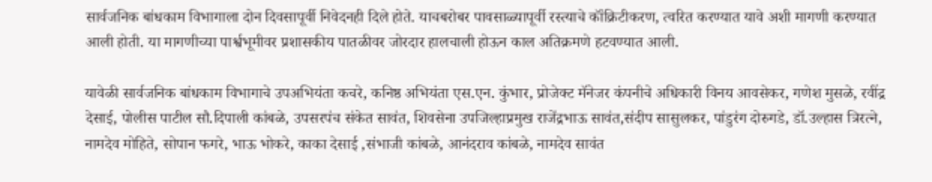सार्वजनिक बांधकाम विभागाला दोन दिवसापूर्वी निवेदनही दिले होते. याचबरोबर पावसाळ्यापूर्वी रस्त्याचे कॉंक्रिटीकरण, त्वरित करण्यात यावे अशी मागणी करण्यात आली होती. या मागणीच्या पार्श्वभूमीवर प्रशासकीय पातळीवर जोरदार हालचाली होऊन काल अतिक्रमणे हटवण्यात आली.

यावेळी सार्वजनिक बांधकाम विभागाचे उपअभियंता कचरे, कनिष्ठ अभियंता एस.एन. कुंभार, प्रोजेक्ट मॅनेजर कंपनीचे अधिकारी विनय आवसेकर, गणेश मुसळे, रवींद्र देसाई, पोलीस पाटील सौ.दिपाली कांबळे, उपसरपंच संकेत सावंत, शिवसेना उपजिल्हाप्रमुख राजेंद्रभाऊ सावंत,संदीप सासुलकर, पांडुरंग दोरुगडे, डॉ.उल्हास त्रिरत्ने, नामदेव मोहिते, सोपान फगरे, भाऊ भोकरे, काका देसाई ,संभाजी कांबळे, आनंदराव कांबळे, नामदेव सावंत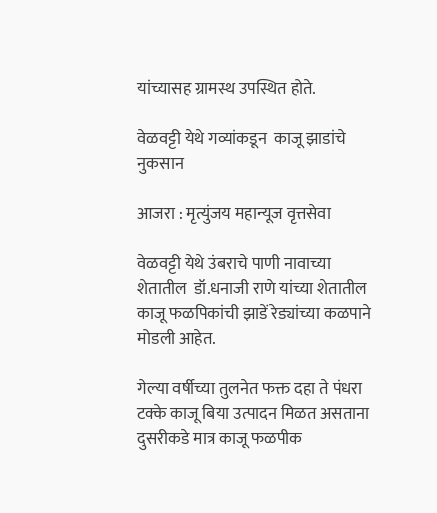यांच्यासह ग्रामस्थ उपस्थित होते.

वेळवट्टी येथे गव्यांकडून  काजू झाडांचे नुकसान

आजरा : मृत्युंजय महान्यूज वृत्तसेवा

वेळवट्टी येथे उंबराचे पाणी नावाच्या शेतातील  डॉ.धनाजी राणे यांच्या शेतातील काजू फळपिकांची झाडें रेड्यांच्या कळपाने मोडली आहेत.

गेल्या वर्षीच्या तुलनेत फक्त दहा ते पंधरा टक्के काजू बिया उत्पादन मिळत असताना
दुसरीकडे मात्र काजू फळपीक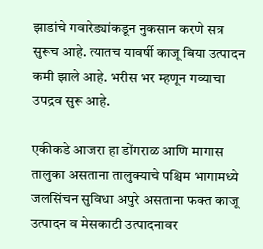झाडांचे गवारेड्यांकडून नुकसान करणे सत्र सुरूच आहे. त्यातच यावर्षी काजू बिया उत्पादन कमी झाले आहे. भरीस भर म्हणून गव्याचा उपद्रव सुरू आहे.

एकीकडे आजरा हा डोंगराळ आणि मागास तालुका असताना तालुक्याचे पश्चिम भागामध्ये जलसिंचन सुविधा अपुरे असताना फक्त काजू उत्पादन व मेसकाटी उत्पादनावर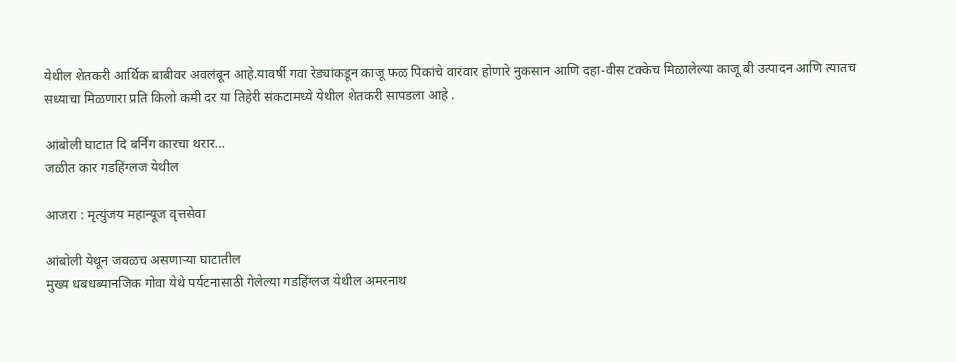येथील शेतकरी आर्थिक बाबीवर अवलंबून आहे.यावर्षी गवा रेड्यांकडून काजू फळ पिकांचे वारंवार होणारे नुकसान आणि दहा-वीस टक्केच मिळालेल्या काजू बी उत्पादन आणि त्यातच सध्याचा मिळणारा प्रति किलो कमी दर या तिहेरी संकटामध्ये येथील शेतकरी सापडला आहे .

आंबोली घाटात दि बर्निंग कारचा थरार…
जळीत कार गडहिंग्लज येथील

आजरा : मृत्युंजय महान्यूज वृत्तसेवा

आंबोली येथून जवळच असणाऱ्या घाटातील
मुख्य धबधब्यानजिक गोवा येथे पर्यटनासाठी गेलेल्या गडहिंग्लज येथील अमरनाथ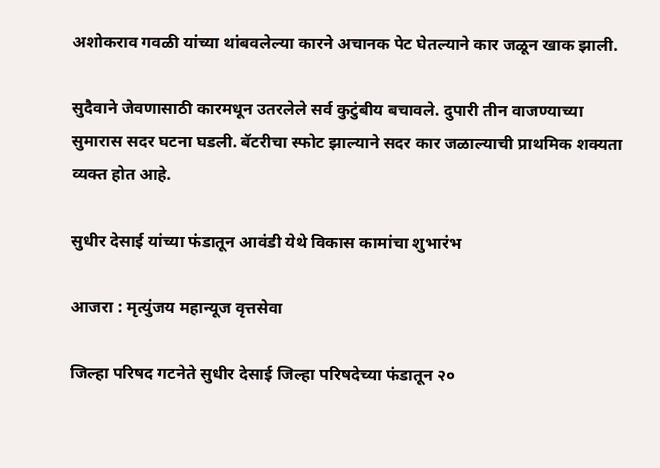अशोकराव गवळी यांच्या थांबवलेल्या कारने अचानक पेट घेतल्याने कार जळून खाक झाली.

सुदैवाने जेवणासाठी कारमधून उतरलेले सर्व कुटुंबीय बचावले. दुपारी तीन वाजण्याच्या सुमारास सदर घटना घडली. बॅटरीचा स्फोट झाल्याने सदर कार जळाल्याची प्राथमिक शक्यता व्यक्त होत आहे.

सुधीर देसाई यांच्या फंडातून आवंडी येथे विकास कामांचा शुभारंभ

आजरा : मृत्युंजय महान्यूज वृत्तसेवा

जिल्हा परिषद गटनेते सुधीर देसाई जिल्हा परिषदेच्या फंडातून २०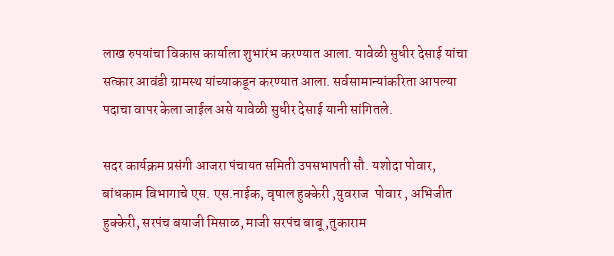लाख रुपयांचा विकास कार्याला शुभारंभ करण्यात आला. यावेळी सुधीर देसाई यांचा  सत्कार आवंडी ग्रामस्थ यांच्याकडून करण्यात आला. सर्वसामान्यांकरिता आपल्या पदाचा वापर केला जाईल असे यावेळी सुधीर देसाई यानी सांगितले.

सदर कार्यक्रम प्रसंगी आजरा पंचायत समिती उपसभापती सौ. यशोदा पोवार, बांधकाम विभागाचे एस. एस.नाईक, वृषाल हुक्केरी ,युवराज  पोवार , अभिजीत हुक्केरी, सरपंच बयाजी मिसाळ, माजी सरपंच बाबू ,तुकाराम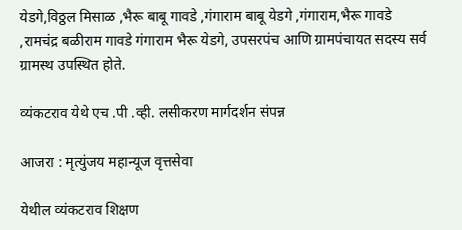येडगे,विठ्ठल मिसाळ ,भैरू बाबू गावडे ,गंगाराम बाबू येडगे ,गंगाराम,भैरू गावडे ,रामचंद्र बळीराम गावडे गंगाराम भैरू येडगे, उपसरपंच आणि ग्रामपंचायत सदस्य सर्व ग्रामस्थ उपस्थित होते.

व्यंकटराव येथे एच .पी .व्ही. लसीकरण मार्गदर्शन संपन्न

आजरा : मृत्युंजय महान्यूज वृत्तसेवा

येथील व्यंकटराव शिक्षण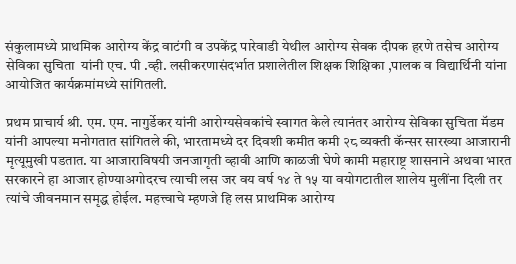संकुलामध्ये प्राथमिक आरोग्य केंद्र वाटंगी व उपकेंद्र पारेवाडी येथील आरोग्य सेवक दीपक हरणे तसेच आरोग्य सेविका सुचिता  यांनी एच. पी .व्ही. लसीकरणासंदर्भात प्रशालेतील शिक्षक शिक्षिका ,पालक व विद्यार्थिनी यांना आयोजित कार्यक्रमांमध्ये सांगितली.

प्रथम प्राचार्य श्री. एम. एम. नागुर्डेकर यांनी आरोग्यसेवकांचे स्वागत केले त्यानंतर आरोग्य सेविका सुचिता मॅडम यांनी आपल्या मनोगतात सांगितले की, भारतामध्ये दर दिवशी कमीत कमी २८ व्यक्ती कॅन्सर सारख्या आजारानी मृत्यूमुखी पडतात. या आजाराविषयी जनजागृती व्हावी आणि काळजी घेणे कामी महाराष्ट्र शासनाने अथवा भारत सरकारने हा आजार होण्याअगोदरच त्याची लस जर वय वर्ष १४ ते १५ या वयोगटातील शालेय मुलींना दिली तर त्यांचे जीवनमान समृद्ध होईल. महत्त्वाचे म्हणजे हि लस प्राथमिक आरोग्य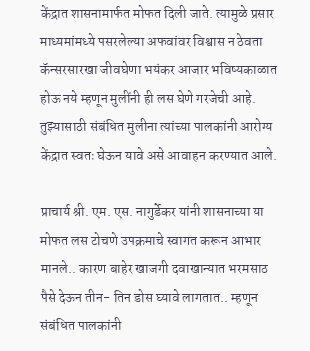केंद्रात शासनामार्फत मोफत दिली जाते. त्यामुळे प्रसार माध्यमांमध्ये पसरलेल्या अफवांवर विश्वास न ठेवता कॅन्सरसारखा जीवघेणा भयंकर आजार भविष्यकाळात होऊ नये म्हणून मुलींनी ही लस घेणे गरजेची आहे. तुझ्यासाठी संबंधित मुलीना त्यांच्या पालकांनी आरोग्य केंद्रात स्वतः घेऊन यावे असे आवाहन करण्यात आले.

प्राचार्य श्री. एम. एस. नागुर्डेकर यांनी शासनाच्या या मोफत लस टोचणे उपक्रमाचे स्वागत करून आभार मानले.. कारण बाहेर खाजगी दवाखान्यात भरमसाठ पैसे देऊन तीन- तिन डोस घ्यावे लागतात.. म्हणून संबंधित पालकांनी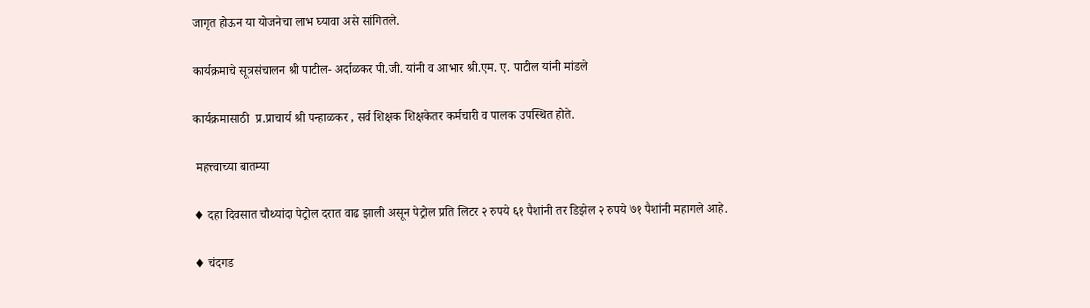जागृत होऊन या योजनेचा लाभ घ्यावा असे सांगितले.

कार्यक्रमाचे सूत्रसंचालन श्री पाटील- अर्दाळकर पी.जी. यांनी व आभार श्री.एम. ए. पाटील यांनी मांडले

कार्यक्रमासाठी  प्र.प्राचार्य श्री पन्हाळकर , सर्व शिक्षक शिक्षकेतर कर्मचारी व पालक उपस्थित होते.

 महत्त्वाच्या बातम्या

♦ दहा दिवसात चौथ्यांदा पेट्रोल दरात वाढ झाली असून पेट्रोल प्रति लिटर २ रुपये ६१ पैशांनी तर डिझेल २ रुपये ७१ पैशांनी महागले आहे.

♦ चंदगड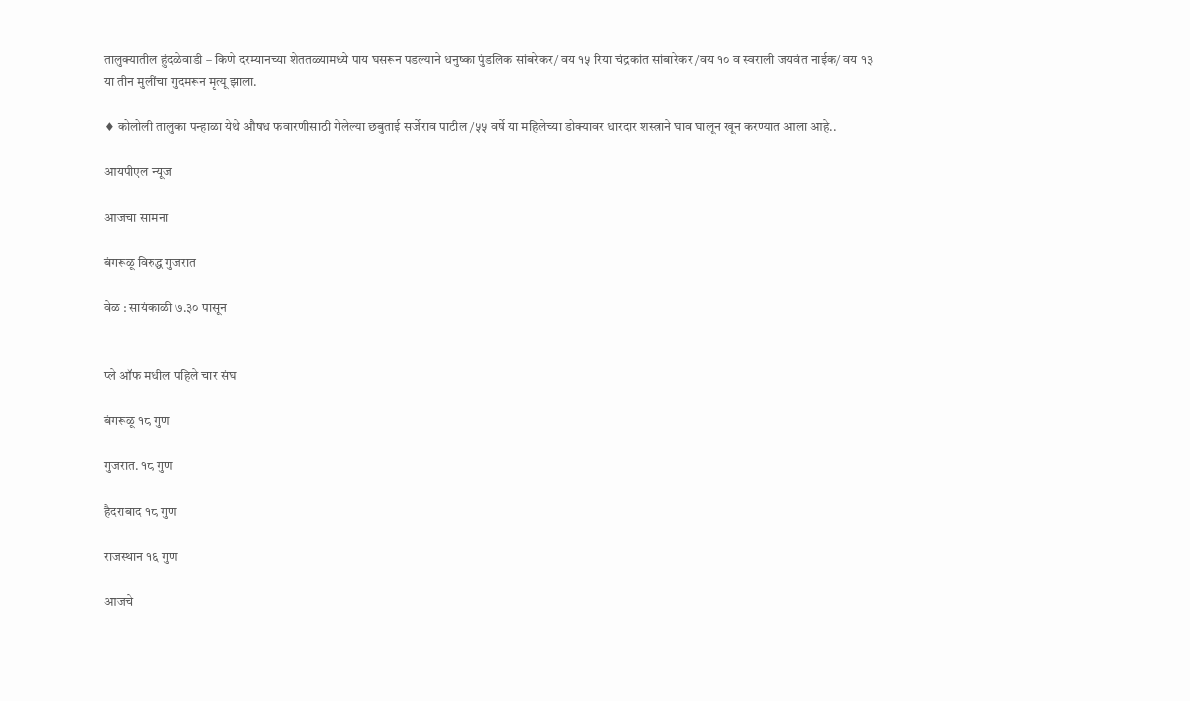तालुक्यातील हुंदळेवाडी – किणे दरम्यानच्या शेततळ्यामध्ये पाय घसरून पडल्याने धनुष्का पुंडलिक सांबरेकर/ वय १५ रिया चंद्रकांत सांबारेकर /वय १० व स्वराली जयवंत नाईक/ वय १३ या तीन मुलींचा गुदमरून मृत्यू झाला.

♦ कोलोली तालुका पन्हाळा येथे औषध फवारणीसाठी गेलेल्या छबुताई सर्जेराव पाटील /५५ वर्षे या महिलेच्या डोक्यावर धारदार शस्त्राने घाव घालून खून करण्यात आला आहे..

आयपीएल न्यूज

आजचा सामना

बंगरूळू विरुद्ध गुजरात

वेळ : सायंकाळी ७.३० पासून


प्ले ऑफ मधील पहिले चार संघ

बंगरूळू १८ गुण

गुजरात. १८ गुण

हैदराबाद १८ गुण

राजस्थान १६ गुण

आजचे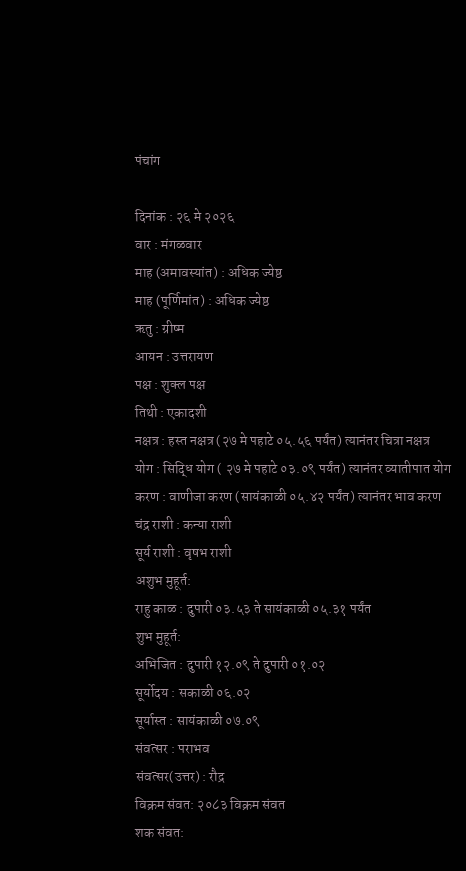पंचांग

दिनांक : २६ मे २०२६
वार : मंगळवार
माह (अमावस्यांत) : अधिक ज्येष्ठ
माह (पूर्णिमांत) : अधिक ज्येष्ठ
ऋतु : ग्रीष्म
आयन : उत्तरायण
पक्ष : शुक्ल पक्ष
तिथी : एकादशी
नक्षत्र : हस्त नक्षत्र (२७ मे पहाटे ०५.५६ पर्यंत) त्यानंतर चित्रा नक्षत्र
योग : सिद्धि योग ( २७ मे पहाटे ०३.०९ पर्यंत) त्यानंतर व्यातीपात योग
करण : वाणीजा करण (सायंकाळी ०५.४२ पर्यंत) त्यानंतर भाव करण
चंद्र राशी : कन्या राशी
सूर्य राशी : वृषभ राशी
अशुभ मुहूर्त:
राहु काळ : दुपारी ०३.५३ ते सायंकाळी ०५.३१ पर्यंत
शुभ मुहूर्त:
अभिजित : दुपारी १२.०९ ते दुपारी ०१.०२
सूर्योदय : सकाळी ०६.०२
सूर्यास्त : सायंकाळी ०७.०९
संवत्सर : पराभव
संवत्सर(उत्तर) : रौद्र
विक्रम संवत: २०८३ विक्रम संवत
शक संवत: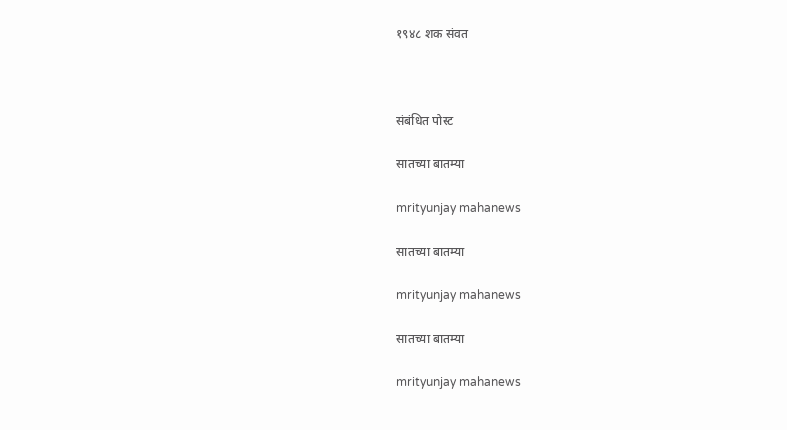१९४८ शक संवत



संबंधित पोस्ट

सातच्या बातम्या

mrityunjay mahanews

सातच्या बातम्या

mrityunjay mahanews

सातच्या बातम्या

mrityunjay mahanews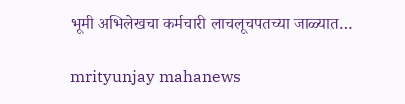भूमी अभिलेखचा कर्मचारी लाचलूचपतच्या जाळ्यात…

mrityunjay mahanews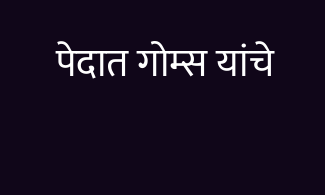पेदात गोम्स यांचे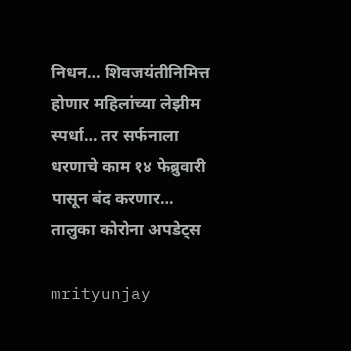निधन… शिवजयंतीनिमित्त होणार महिलांच्या लेझीम स्पर्धा… तर सर्फनाला धरणाचे काम १४ फेब्रुवारी पासून बंद करणार… तालुका कोरोना अपडेट्स

mrityunjay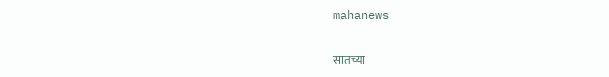mahanews

सातच्या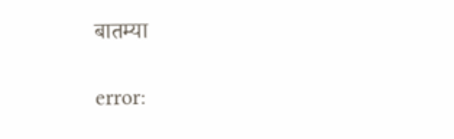बातम्या

error: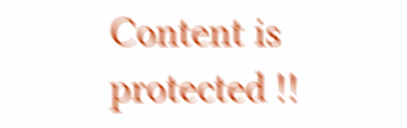Content is protected !!